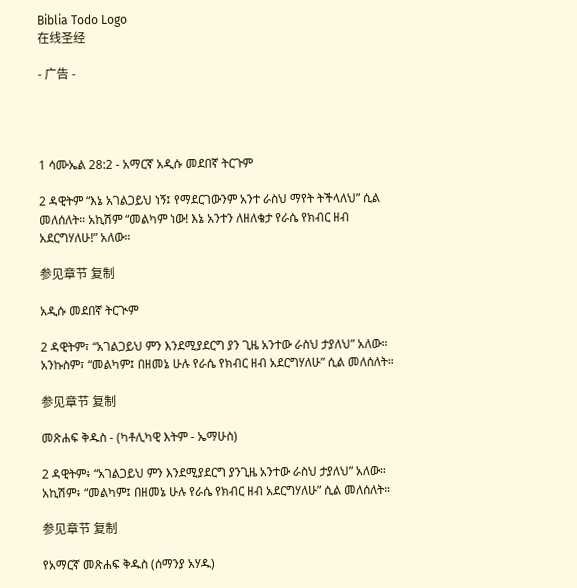Biblia Todo Logo
在线圣经

- 广告 -




1 ሳሙኤል 28:2 - አማርኛ አዲሱ መደበኛ ትርጉም

2 ዳዊትም “እኔ አገልጋይህ ነኝ፤ የማደርገውንም አንተ ራስህ ማየት ትችላለህ” ሲል መለሰለት። አኪሽም “መልካም ነው! እኔ አንተን ለዘለቄታ የራሴ የክብር ዘብ አደርግሃለሁ!” አለው።

参见章节 复制

አዲሱ መደበኛ ትርጒም

2 ዳዊትም፣ “አገልጋይህ ምን እንደሚያደርግ ያን ጊዜ አንተው ራስህ ታያለህ” አለው። አንኩስም፣ “መልካም፤ በዘመኔ ሁሉ የራሴ የክብር ዘብ አደርግሃለሁ” ሲል መለሰለት።

参见章节 复制

መጽሐፍ ቅዱስ - (ካቶሊካዊ እትም - ኤማሁስ)

2 ዳዊትም፥ “አገልጋይህ ምን እንደሚያደርግ ያንጊዜ አንተው ራስህ ታያለህ” አለው። አኪሽም፥ “መልካም፤ በዘመኔ ሁሉ የራሴ የክብር ዘብ አደርግሃለሁ” ሲል መለሰለት።

参见章节 复制

የአማርኛ መጽሐፍ ቅዱስ (ሰማንያ አሃዱ)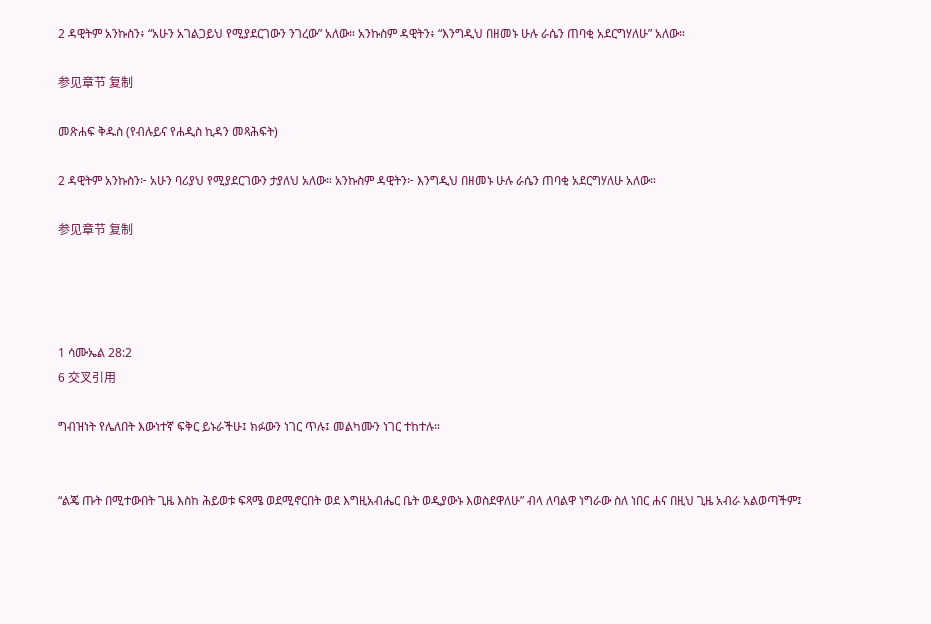2 ዳዊትም አንኩስን፥ “አሁን አገልጋይህ የሚያደርገውን ንገረው” አለው። አንኩስም ዳዊትን፥ “እንግዲህ በዘመኑ ሁሉ ራሴን ጠባቂ አደርግሃለሁ” አለው።

参见章节 复制

መጽሐፍ ቅዱስ (የብሉይና የሐዲስ ኪዳን መጻሕፍት)

2 ዳዊትም አንኩስን፦ አሁን ባሪያህ የሚያደርገውን ታያለህ አለው። አንኩስም ዳዊትን፦ እንግዲህ በዘመኑ ሁሉ ራሴን ጠባቂ አደርግሃለሁ አለው።

参见章节 复制




1 ሳሙኤል 28:2
6 交叉引用

ግብዝነት የሌለበት እውነተኛ ፍቅር ይኑራችሁ፤ ክፉውን ነገር ጥሉ፤ መልካሙን ነገር ተከተሉ።


“ልጄ ጡት በሚተውበት ጊዜ እስከ ሕይወቱ ፍጻሜ ወደሚኖርበት ወደ እግዚአብሔር ቤት ወዲያውኑ እወስደዋለሁ” ብላ ለባልዋ ነግራው ስለ ነበር ሐና በዚህ ጊዜ አብራ አልወጣችም፤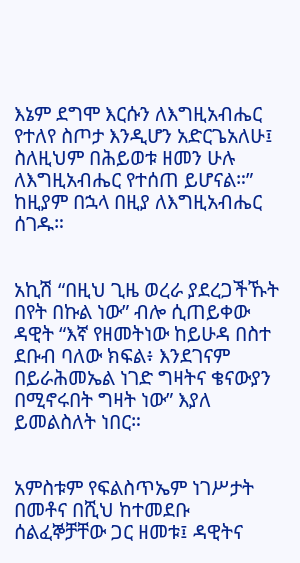እኔም ደግሞ እርሱን ለእግዚአብሔር የተለየ ስጦታ እንዲሆን አድርጌአለሁ፤ ስለዚህም በሕይወቱ ዘመን ሁሉ ለእግዚአብሔር የተሰጠ ይሆናል።” ከዚያም በኋላ በዚያ ለእግዚአብሔር ሰገዱ።


አኪሽ “በዚህ ጊዜ ወረራ ያደረጋችኹት በየት በኩል ነው” ብሎ ሲጠይቀው ዳዊት “እኛ የዘመትነው ከይሁዳ በስተ ደቡብ ባለው ክፍል፥ እንደገናም በይራሕመኤል ነገድ ግዛትና ቄናውያን በሚኖሩበት ግዛት ነው” እያለ ይመልስለት ነበር።


አምስቱም የፍልስጥኤም ነገሥታት በመቶና በሺህ ከተመደቡ ሰልፈኞቻቸው ጋር ዘመቱ፤ ዳዊትና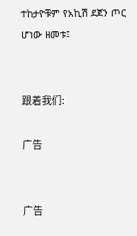ተከታዮቹም የአኪሽ ደጀን ጦር ሆነው ዘመቱ፤


跟着我们:

广告


广告